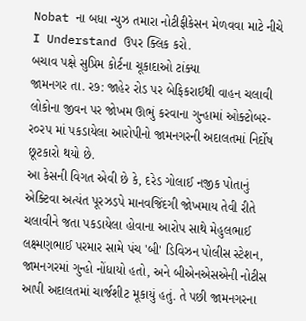Nobat ના બધા ન્યુઝ તમારા નોટીફીકેસન મેળવવા માટે નીચે I Understand ઉપર ક્લિક કરો.
બચાવ પક્ષે સુપ્રિમ કોર્ટના ચૂકાદાઓ ટાંક્યા
જામનગર તા. ર૭: જાહેર રોડ પર બેફિકરાઈથી વાહન ચલાવી લોકોના જીવન પર જોખમ ઊભું કરવાના ગુન્હામાં ઓક્ટોબર-ર૦રપ માં પકડાયેલા આરોપીનો જામનગરની અદાલતમાં નિર્દોષ છૂટકારો થયો છે.
આ કેસની વિગત એવી છે કે, દરેડ ગોલાઈ નજીક પોતાનું એક્ટિવા અત્યંત પૂરઝડપે માનવજિંદગી જોખમાય તેવી રીતે ચલાવીને જતા પકડાયેલા હોવાના આરોપ સાથે મેહુલભાઈ લક્ષ્મણભાઈ પરમાર સામે પંચ 'બી' ડિવિઝન પોલીસ સ્ટેશન, જામનગરમાં ગુન્હો નોંધાયો હતો, અને બીએનએસએની નોટીસ આપી અદાલતમાં ચાર્જશીટ મૂકાયું હતું. તે પછી જામનગરના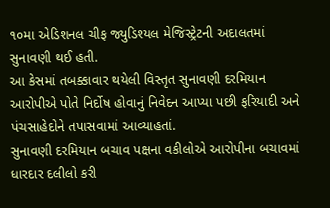૧૦મા એડિશનલ ચીફ જ્યુડિશ્યલ મેજિસ્ટ્રેટની અદાલતમાં સુનાવણી થઈ હતી.
આ કેસમાં તબક્કાવાર થયેલી વિસ્તૃત સુનાવણી દરમિયાન આરોપીએ પોતે નિર્દોષ હોવાનું નિવેદન આપ્યા પછી ફરિયાદી અને પંચસાહેદોને તપાસવામાં આવ્યાહતાં.
સુનાવણી દરમિયાન બચાવ પક્ષના વકીલોએ આરોપીના બચાવમાં ધારદાર દલીલો કરી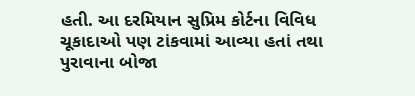હતી. આ દરમિયાન સુપ્રિમ કોર્ટના વિવિધ ચૂકાદાઓ પણ ટાંકવામાં આવ્યા હતાં તથા પુરાવાના બોજા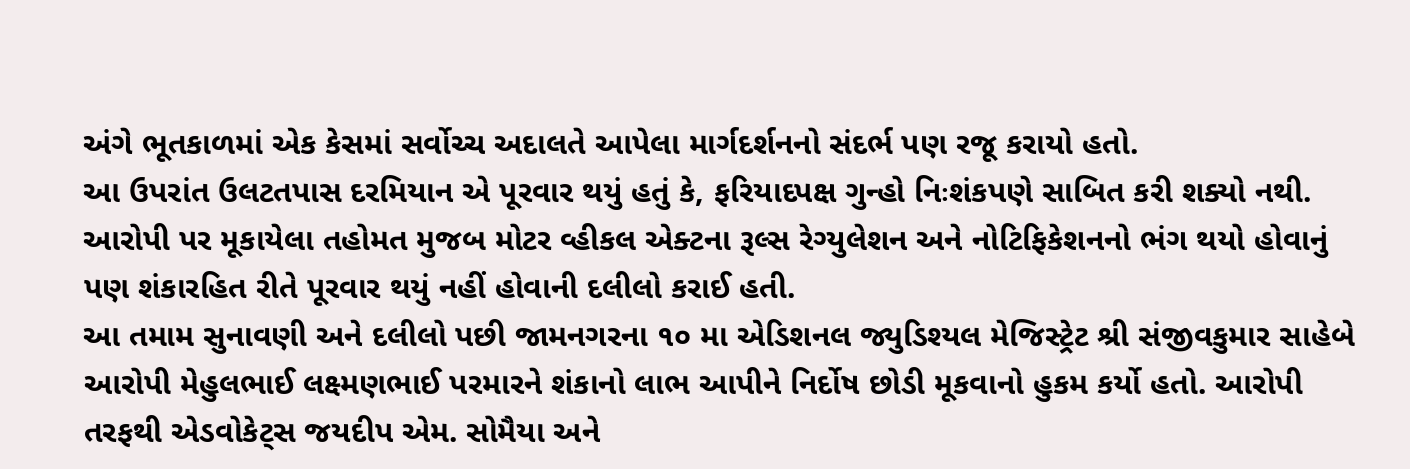અંગે ભૂતકાળમાં એક કેસમાં સર્વોચ્ચ અદાલતે આપેલા માર્ગદર્શનનો સંદર્ભ પણ રજૂ કરાયો હતો.
આ ઉપરાંત ઉલટતપાસ દરમિયાન એ પૂરવાર થયું હતું કે, ફરિયાદપક્ષ ગુન્હો નિઃશંકપણે સાબિત કરી શક્યો નથી. આરોપી પર મૂકાયેલા તહોમત મુજબ મોટર વ્હીકલ એક્ટના રૂલ્સ રેગ્યુલેશન અને નોટિફિકેશનનો ભંગ થયો હોવાનું પણ શંકારહિત રીતે પૂરવાર થયું નહીં હોવાની દલીલો કરાઈ હતી.
આ તમામ સુનાવણી અને દલીલો પછી જામનગરના ૧૦ મા એડિશનલ જ્યુડિશ્યલ મેજિસ્ટ્રેટ શ્રી સંજીવકુમાર સાહેબે આરોપી મેહુલભાઈ લક્ષ્મણભાઈ પરમારને શંકાનો લાભ આપીને નિર્દોષ છોડી મૂકવાનો હુકમ કર્યો હતો. આરોપી તરફથી એડવોકેટ્સ જયદીપ એમ. સોમૈયા અને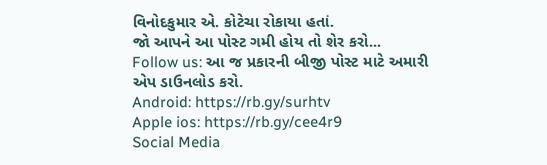વિનોદકુમાર એ. કોટેચા રોકાયા હતાં.
જો આપને આ પોસ્ટ ગમી હોય તો શેર કરો...
Follow us: આ જ પ્રકારની બીજી પોસ્ટ માટે અમારી એપ ડાઉનલોડ કરો.
Android: https://rb.gy/surhtv
Apple ios: https://rb.gy/cee4r9
Social Media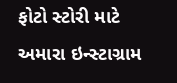ફોટો સ્ટોરી માટે અમારા ઇન્સ્ટાગ્રામ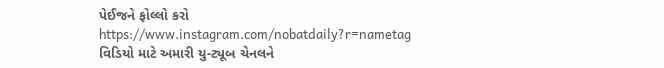પેઈજને ફોલ્લો કરો
https://www.instagram.com/nobatdaily?r=nametag
વિડિયો માટે અમારી યુ-ટ્યૂબ ચેનલને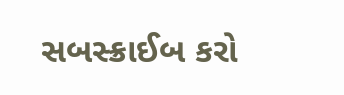સબસ્ક્રાઈબ કરો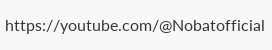https://youtube.com/@Nobatofficial